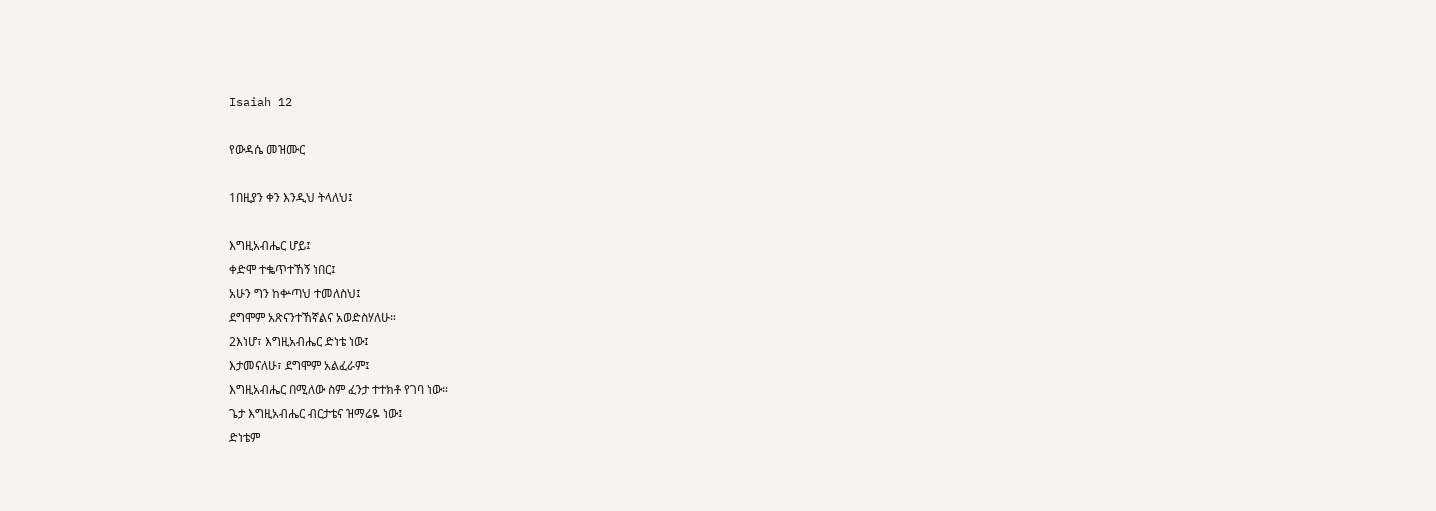Isaiah 12

የውዳሴ መዝሙር

1በዚያን ቀን እንዲህ ትላለህ፤

እግዚአብሔር ሆይ፤
ቀድሞ ተቈጥተኸኝ ነበር፤
አሁን ግን ከቍጣህ ተመለስህ፤
ደግሞም አጽናንተኸኛልና አወድስሃለሁ።
2እነሆ፣ እግዚአብሔር ድነቴ ነው፤
እታመናለሁ፣ ደግሞም አልፈራም፤
እግዚአብሔር በሚለው ስም ፈንታ ተተክቶ የገባ ነው።
ጌታ እግዚአብሔር ብርታቴና ዝማሬዬ ነው፤
ድነቴም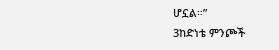ሆኗል።”
3ከድነቴ ምንጮች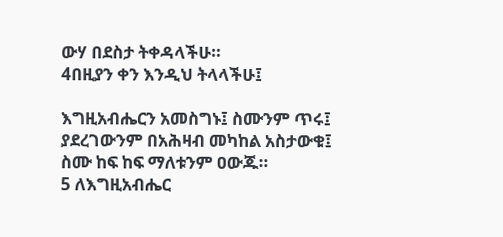ውሃ በደስታ ትቀዳላችሁ።
4በዚያን ቀን እንዲህ ትላላችሁ፤

እግዚአብሔርን አመስግኑ፤ ስሙንም ጥሩ፤
ያደረገውንም በአሕዛብ መካከል አስታውቁ፤
ስሙ ከፍ ከፍ ማለቱንም ዐውጁ።
5 ለእግዚአብሔር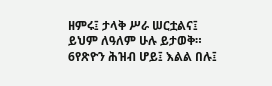ዘምሩ፤ ታላቅ ሥራ ሠርቷልና፤
ይህም ለዓለም ሁሉ ይታወቅ።
6የጽዮን ሕዝብ ሆይ፤ እልል በሉ፤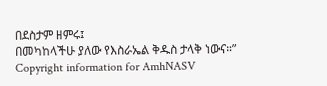በደስታም ዘምሩ፤
በመካከላችሁ ያለው የእስራኤል ቅዱስ ታላቅ ነውና።”
Copyright information for AmhNASV